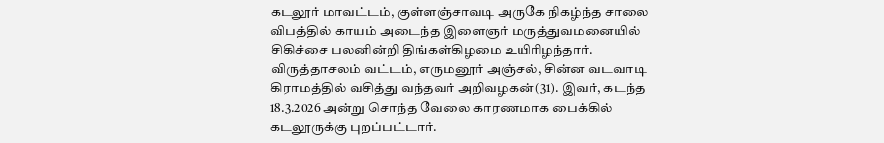கடலூர் மாவட்டம், குள்ளஞ்சாவடி அருகே நிகழ்ந்த சாலை விபத்தில் காயம் அடைந்த இளைஞர் மருத்துவமனையில் சிகிச்சை பலனின்றி திங்கள்கிழமை உயிரிழந்தார்.
விருத்தாசலம் வட்டம், எருமனூர் அஞ்சல், சின்ன வடவாடி கிராமத்தில் வசித்து வந்தவர் அறிவழகன்(31). இவர், கடந்த 18.3.2026 அன்று சொந்த வேலை காரணமாக பைக்கில் கடலூருக்கு புறப்பட்டார்.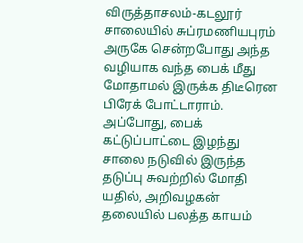விருத்தாசலம்-கடலூர் சாலையில் சுப்ரமணியபுரம் அருகே சென்றபோது அந்த வழியாக வந்த பைக் மீது மோதாமல் இருக்க திடீரென பிரேக் போட்டாராம். அப்போது, பைக் கட்டுப்பாட்டை இழந்து சாலை நடுவில் இருந்த தடுப்பு சுவற்றில் மோதி யதில், அறிவழகன் தலையில் பலத்த காயம்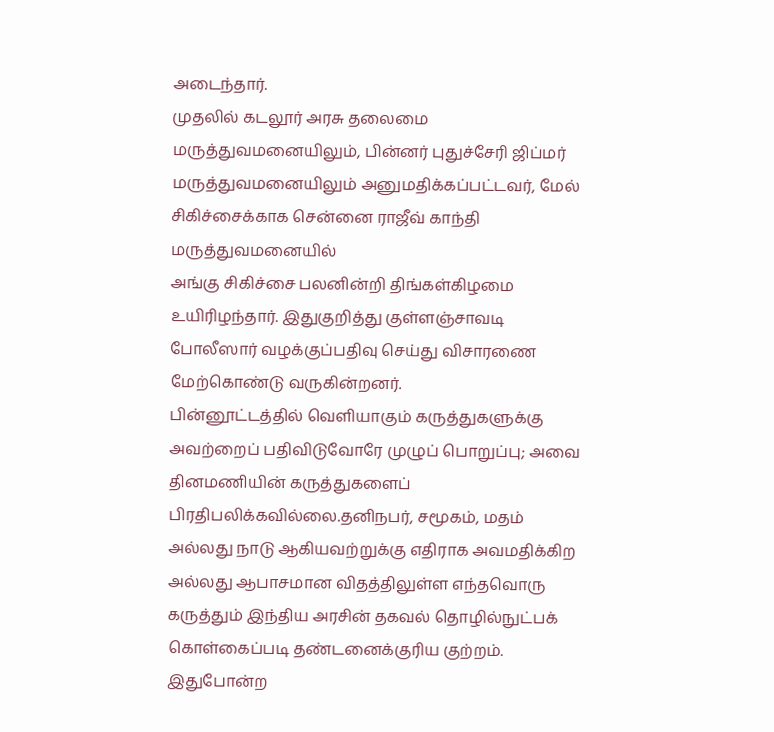அடைந்தார்.
முதலில் கடலூர் அரசு தலைமை மருத்துவமனையிலும், பின்னர் புதுச்சேரி ஜிப்மர் மருத்துவமனையிலும் அனுமதிக்கப்பட்டவர், மேல் சிகிச்சைக்காக சென்னை ராஜீவ் காந்தி மருத்துவமனையில்
அங்கு சிகிச்சை பலனின்றி திங்கள்கிழமை உயிரிழந்தார். இதுகுறித்து குள்ளஞ்சாவடி போலீஸார் வழக்குப்பதிவு செய்து விசாரணை மேற்கொண்டு வருகின்றனர்.
பின்னூட்டத்தில் வெளியாகும் கருத்துகளுக்கு அவற்றைப் பதிவிடுவோரே முழுப் பொறுப்பு; அவை தினமணியின் கருத்துகளைப் பிரதிபலிக்கவில்லை.தனிநபர், சமூகம், மதம் அல்லது நாடு ஆகியவற்றுக்கு எதிராக அவமதிக்கிற அல்லது ஆபாசமான விதத்திலுள்ள எந்தவொரு கருத்தும் இந்திய அரசின் தகவல் தொழில்நுட்பக் கொள்கைப்படி தண்டனைக்குரிய குற்றம். இதுபோன்ற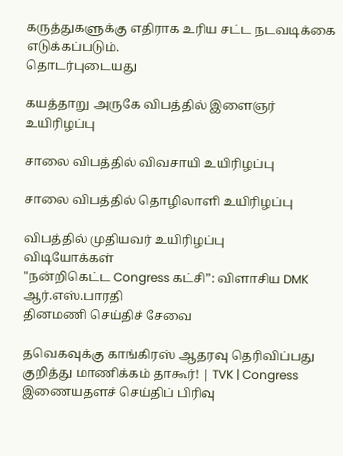கருத்துகளுக்கு எதிராக உரிய சட்ட நடவடிக்கை எடுக்கப்படும்.
தொடர்புடையது

கயத்தாறு அருகே விபத்தில் இளைஞர் உயிரிழப்பு

சாலை விபத்தில் விவசாயி உயிரிழப்பு

சாலை விபத்தில் தொழிலாளி உயிரிழப்பு

விபத்தில் முதியவர் உயிரிழப்பு
விடியோக்கள்
"நன்றிகெட்ட Congress கட்சி”: விளாசிய DMK ஆர்.எஸ்.பாரதி
தினமணி செய்திச் சேவை

தவெகவுக்கு காங்கிரஸ் ஆதரவு தெரிவிப்பது குறித்து மாணிக்கம் தாகூர்! | TVK | Congress
இணையதளச் செய்திப் பிரிவு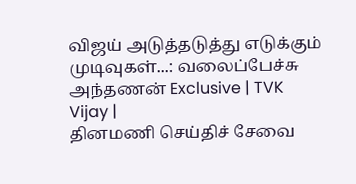விஜய் அடுத்தடுத்து எடுக்கும் முடிவுகள்...: வலைப்பேச்சு அந்தணன் Exclusive | TVK Vijay |
தினமணி செய்திச் சேவை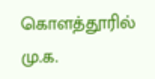கொளத்தூரில் மு.க.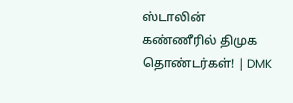ஸ்டாலின் கண்ணீரில் திமுக தொண்டர்கள்! | DMK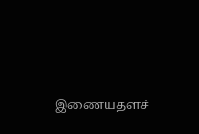இணையதளச்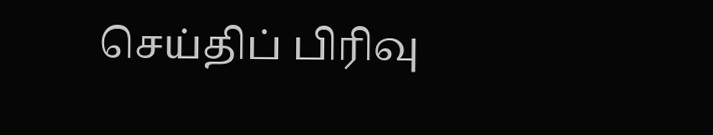செய்திப் பிரிவு